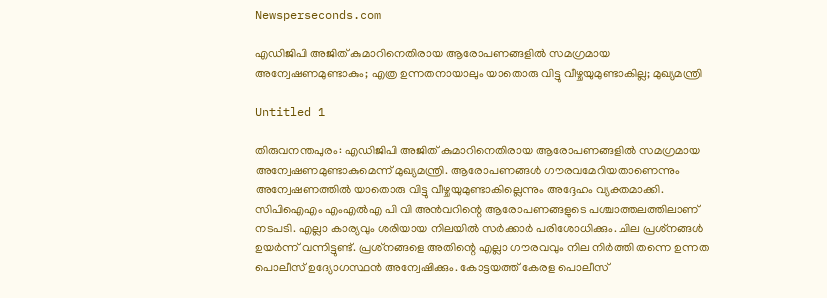Newsperseconds.com

എഡിജിപി അജിത് കുമാറിനെതിരായ ആരോപണങ്ങളില്‍ സമഗ്രമായ അന്വേഷണമുണ്ടാകും; എത്ര ഉന്നതനായാലും യാതൊരു വിട്ടു വീഴ്ചയുമുണ്ടാകില്ല; മുഖ്യമന്ത്രി

Untitled 1

തിരുവനന്തപുരം: എഡിജിപി അജിത് കുമാറിനെതിരായ ആരോപണങ്ങളില്‍ സമഗ്രമായ അന്വേഷണമുണ്ടാകുമെന്ന് മുഖ്യമന്ത്രി. ആരോപണങ്ങള്‍ ഗൗരവമേറിയതാണെന്നും അന്വേഷണത്തില്‍ യാതൊരു വിട്ടു വീഴ്ചയുമുണ്ടാകില്ലെന്നും അദ്ദേഹം വ്യക്തമാക്കി. സിപിഐഎം എംഎല്‍എ പി വി അന്‍വറിന്റെ ആരോപണങ്ങളുടെ പശ്ചാത്തലത്തിലാണ് നടപടി. എല്ലാ കാര്യവും ശരിയായ നിലയില്‍ സര്‍ക്കാര്‍ പരിശോധിക്കും. ചില പ്രശ്‌നങ്ങള്‍ ഉയര്‍ന്ന് വന്നിട്ടുണ്ട്. പ്രശ്‌നങ്ങളെ അതിന്റെ എല്ലാ ഗൗരവവും നില നിര്‍ത്തി തന്നെ ഉന്നത പൊലീസ് ഉദ്യോഗസ്ഥന്‍ അന്വേഷിക്കും. കോട്ടയത്ത് കേരള പൊലീസ്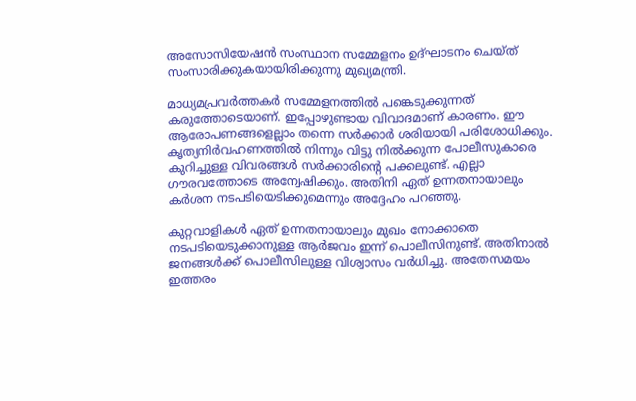അസോസിയേഷന്‍ സംസ്ഥാന സമ്മേളനം ഉദ്ഘാടനം ചെയ്ത് സംസാരിക്കുകയായിരിക്കുന്നു മുഖ്യമന്ത്രി.

മാധ്യമപ്രവര്‍ത്തകര്‍ സമ്മേളനത്തില്‍ പങ്കെടുക്കുന്നത് കരുത്തോടെയാണ്. ഇപ്പോഴുണ്ടായ വിവാദമാണ് കാരണം. ഈ ആരോപണങ്ങളെല്ലാം തന്നെ സര്‍ക്കാര്‍ ശരിയായി പരിശോധിക്കും. കൃത്യനിര്‍വഹണത്തില്‍ നിന്നും വിട്ടു നില്‍ക്കുന്ന പോലീസുകാരെ കുറിച്ചുള്ള വിവരങ്ങള്‍ സര്‍ക്കാരിന്റെ പക്കലുണ്ട്. എല്ലാ ഗൗരവത്തോടെ അന്വേഷിക്കും. അതിനി ഏത് ഉന്നതനായാലും കര്‍ശന നടപടിയെടിക്കുമെന്നും അദ്ദേഹം പറഞ്ഞു.

കുറ്റവാളികള്‍ ഏത് ഉന്നതനായാലും മുഖം നോക്കാതെ നടപടിയെടുക്കാനുള്ള ആര്‍ജവം ഇന്ന് പൊലീസിനുണ്ട്. അതിനാല്‍ ജനങ്ങള്‍ക്ക് പൊലീസിലുള്ള വിശ്വാസം വര്‍ധിച്ചു. അതേസമയം ഇത്തരം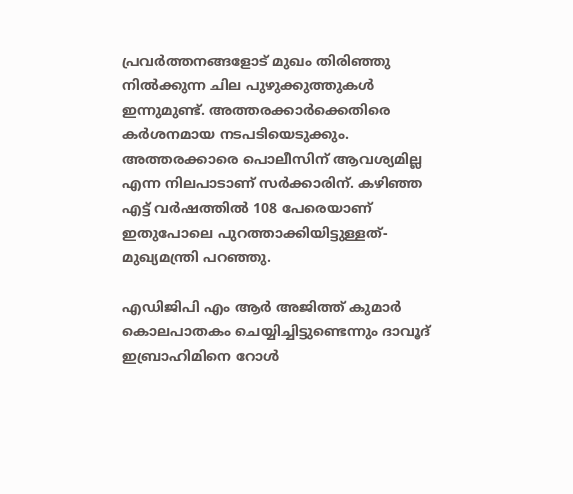പ്രവര്‍ത്തനങ്ങളോട് മുഖം തിരിഞ്ഞു നില്‍ക്കുന്ന ചില പുഴുക്കുത്തുകള്‍ ഇന്നുമുണ്ട്. അത്തരക്കാര്‍ക്കെതിരെ കര്‍ശനമായ നടപടിയെടുക്കും. അത്തരക്കാരെ പൊലീസിന് ആവശ്യമില്ല എന്ന നിലപാടാണ് സര്‍ക്കാരിന്. കഴിഞ്ഞ എട്ട് വര്‍ഷത്തില്‍ 108 പേരെയാണ് ഇതുപോലെ പുറത്താക്കിയിട്ടുള്ളത്- മുഖ്യമന്ത്രി പറഞ്ഞു.

എഡിജിപി എം ആര്‍ അജിത്ത് കുമാര്‍ കൊലപാതകം ചെയ്യിച്ചിട്ടുണ്ടെന്നും ദാവൂദ് ഇബ്രാഹിമിനെ റോള്‍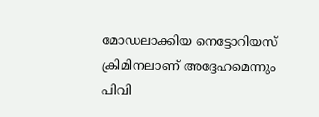മോഡലാക്കിയ നെട്ടോറിയസ് ക്രിമിനലാണ് അദ്ദേഹമെന്നും പിവി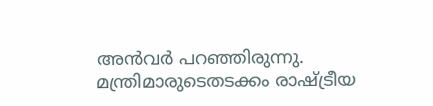അന്‍വര്‍ പറഞ്ഞിരുന്നു. മന്ത്രിമാരുടെതടക്കം രാഷ്ട്രീയ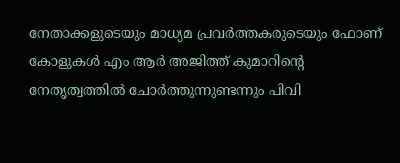നേതാക്കളുടെയും മാധ്യമ പ്രവര്‍ത്തകരുടെയും ഫോണ് കോളുകള്‍ എം ആര്‍ അജിത്ത് കുമാറിന്റെ നേതൃത്വത്തില്‍ ചോര്‍ത്തുന്നുണ്ടന്നും പിവി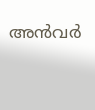അന്‍വര്‍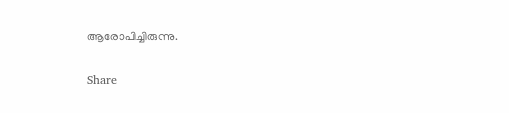ആരോപിച്ചിരുന്നു.

Share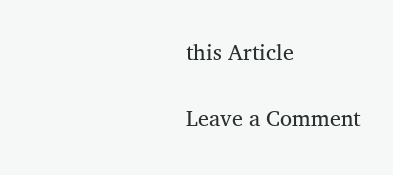this Article

Leave a Comment